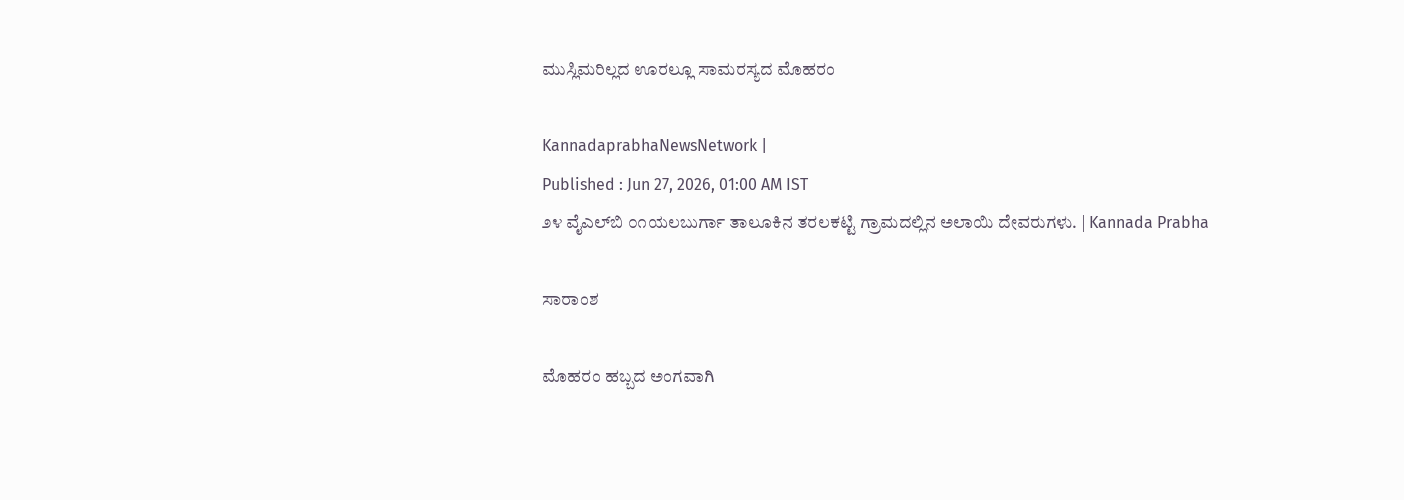ಮುಸ್ಲಿಮರಿಲ್ಲದ ಊರಲ್ಲೂ ಸಾಮರಸ್ಯದ ಮೊಹರಂ

KannadaprabhaNewsNetwork |
Published : Jun 27, 2026, 01:00 AM IST
೨೪ ವೈಎಲ್‌ಬಿ ೦೧ಯಲಬುರ್ಗಾ ತಾಲೂಕಿನ ತರಲಕಟ್ಟಿ ಗ್ರಾಮದಲ್ಲಿನ ಅಲಾಯಿ ದೇವರುಗಳು. | Kannada Prabha

ಸಾರಾಂಶ

ಮೊಹರಂ ಹಬ್ಬದ ಅಂಗವಾಗಿ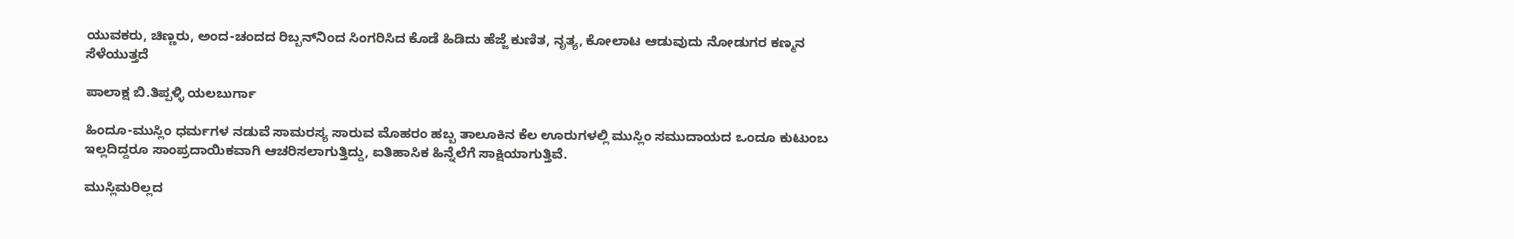ಯುವಕರು, ಚಿಣ್ಣರು, ಅಂದ-ಚಂದದ ರಿಬ್ಬನ್‌ನಿಂದ ಸಿಂಗರಿಸಿದ ಕೊಡೆ ಹಿಡಿದು ಹೆಜ್ಜೆ ಕುಣಿತ, ನೃತ್ಯ, ಕೋಲಾಟ ಆಡುವುದು ನೋಡುಗರ ಕಣ್ಮನ ಸೆಳೆಯುತ್ತದೆ

ಪಾಲಾಕ್ಷ ಬಿ.ತಿಪ್ಪಳ್ಳಿ ಯಲಬುರ್ಗಾ

ಹಿಂದೂ-ಮುಸ್ಲಿಂ ಧರ್ಮಗಳ ನಡುವೆ ಸಾಮರಸ್ಯ ಸಾರುವ ಮೊಹರಂ ಹಬ್ಬ ತಾಲೂಕಿನ ಕೆಲ ಊರುಗಳಲ್ಲಿ ಮುಸ್ಲಿಂ ಸಮುದಾಯದ ಒಂದೂ ಕುಟುಂಬ ಇಲ್ಲದಿದ್ದರೂ ಸಾಂಪ್ರದಾಯಿಕವಾಗಿ ಆಚರಿಸಲಾಗುತ್ತಿದ್ದು, ಐತಿಹಾಸಿಕ ಹಿನ್ನೆಲೆಗೆ ಸಾಕ್ಷಿಯಾಗುತ್ತಿವೆ.

ಮುಸ್ಲಿಮರಿಲ್ಲದ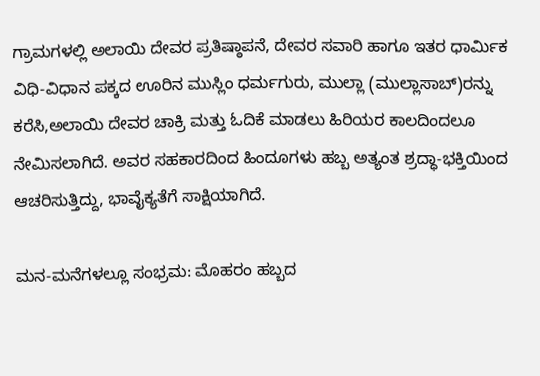ಗ್ರಾಮಗಳಲ್ಲಿ ಅಲಾಯಿ ದೇವರ ಪ್ರತಿಷ್ಠಾಪನೆ, ದೇವರ ಸವಾರಿ ಹಾಗೂ ಇತರ ಧಾರ್ಮಿಕ ವಿಧಿ-ವಿಧಾನ ಪಕ್ಕದ ಊರಿನ ಮುಸ್ಲಿಂ ಧರ್ಮಗುರು, ಮುಲ್ಲಾ (ಮುಲ್ಲಾಸಾಬ್)ರನ್ನು ಕರೆಸಿ,ಅಲಾಯಿ ದೇವರ ಚಾಕ್ರಿ ಮತ್ತು ಓದಿಕೆ ಮಾಡಲು ಹಿರಿಯರ ಕಾಲದಿಂದಲೂ ನೇಮಿಸಲಾಗಿದೆ. ಅವರ ಸಹಕಾರದಿಂದ ಹಿಂದೂಗಳು ಹಬ್ಬ ಅತ್ಯಂತ ಶ್ರದ್ಧಾ-ಭಕ್ತಿಯಿಂದ ಆಚರಿಸುತ್ತಿದ್ದು, ಭಾವೈಕ್ಯತೆಗೆ ಸಾಕ್ಷಿಯಾಗಿದೆ.

ಮನ-ಮನೆಗಳಲ್ಲೂ ಸಂಭ್ರಮ: ಮೊಹರಂ ಹಬ್ಬದ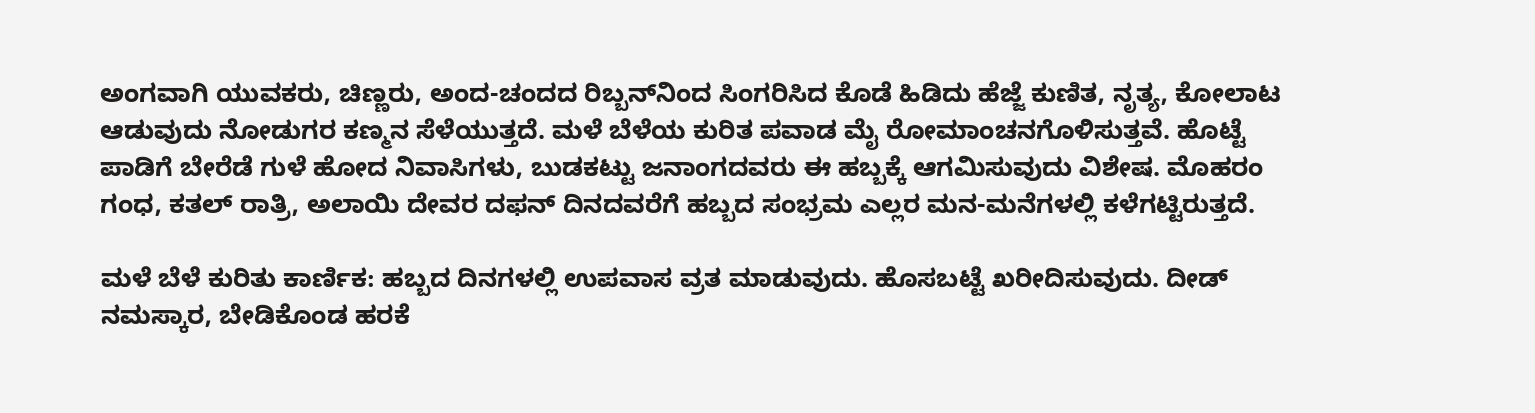ಅಂಗವಾಗಿ ಯುವಕರು, ಚಿಣ್ಣರು, ಅಂದ-ಚಂದದ ರಿಬ್ಬನ್‌ನಿಂದ ಸಿಂಗರಿಸಿದ ಕೊಡೆ ಹಿಡಿದು ಹೆಜ್ಜೆ ಕುಣಿತ, ನೃತ್ಯ, ಕೋಲಾಟ ಆಡುವುದು ನೋಡುಗರ ಕಣ್ಮನ ಸೆಳೆಯುತ್ತದೆ. ಮಳೆ ಬೆಳೆಯ ಕುರಿತ ಪವಾಡ ಮೈ ರೋಮಾಂಚನಗೊಳಿಸುತ್ತವೆ. ಹೊಟ್ಟೆ ಪಾಡಿಗೆ ಬೇರೆಡೆ ಗುಳೆ ಹೋದ ನಿವಾಸಿಗಳು, ಬುಡಕಟ್ಟು ಜನಾಂಗದವರು ಈ ಹಬ್ಬಕ್ಕೆ ಆಗಮಿಸುವುದು ವಿಶೇಷ. ಮೊಹರಂ ಗಂಧ, ಕತಲ್ ರಾತ್ರಿ, ಅಲಾಯಿ ದೇವರ ದಫನ್ ದಿನದವರೆಗೆ ಹಬ್ಬದ ಸಂಭ್ರಮ ಎಲ್ಲರ ಮನ-ಮನೆಗಳಲ್ಲಿ ಕಳೆಗಟ್ಟಿರುತ್ತದೆ.

ಮಳೆ ಬೆಳೆ ಕುರಿತು ಕಾರ್ಣಿಕ: ಹಬ್ಬದ ದಿನಗಳಲ್ಲಿ ಉಪವಾಸ ವ್ರತ ಮಾಡುವುದು. ಹೊಸಬಟ್ಟೆ ಖರೀದಿಸುವುದು. ದೀಡ್ ನಮಸ್ಕಾರ, ಬೇಡಿಕೊಂಡ ಹರಕೆ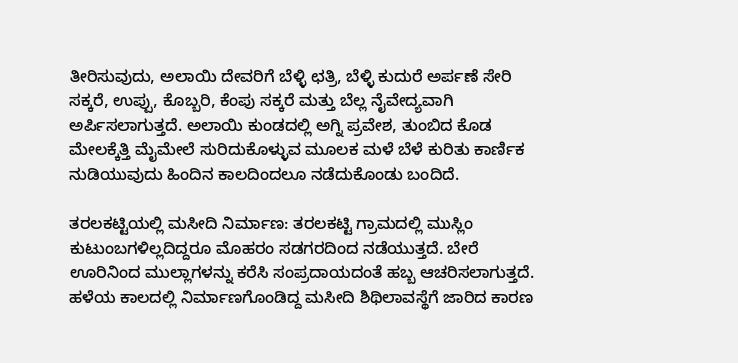ತೀರಿಸುವುದು, ಅಲಾಯಿ ದೇವರಿಗೆ ಬೆಳ್ಳಿ ಛತ್ರಿ, ಬೆಳ್ಳಿ ಕುದುರೆ ಅರ್ಪಣೆ ಸೇರಿ ಸಕ್ಕರೆ, ಉಪ್ಪು, ಕೊಬ್ಬರಿ, ಕೆಂಪು ಸಕ್ಕರೆ ಮತ್ತು ಬೆಲ್ಲ ನೈವೇದ್ಯವಾಗಿ ಅರ್ಪಿಸಲಾಗುತ್ತದೆ. ಅಲಾಯಿ ಕುಂಡದಲ್ಲಿ ಅಗ್ನಿ ಪ್ರವೇಶ, ತುಂಬಿದ ಕೊಡ ಮೇಲಕ್ಕೆತ್ತಿ ಮೈಮೇಲೆ ಸುರಿದುಕೊಳ್ಳುವ ಮೂಲಕ ಮಳೆ ಬೆಳೆ ಕುರಿತು ಕಾರ್ಣಿಕ ನುಡಿಯುವುದು ಹಿಂದಿನ ಕಾಲದಿಂದಲೂ ನಡೆದುಕೊಂಡು ಬಂದಿದೆ.

ತರಲಕಟ್ಟಿಯಲ್ಲಿ ಮಸೀದಿ ನಿರ್ಮಾಣ: ತರಲಕಟ್ಟಿ ಗ್ರಾಮದಲ್ಲಿ ಮುಸ್ಲಿಂ ಕುಟುಂಬಗಳಿಲ್ಲದಿದ್ದರೂ ಮೊಹರಂ ಸಡಗರದಿಂದ ನಡೆಯುತ್ತದೆ. ಬೇರೆ ಊರಿನಿಂದ ಮುಲ್ಲಾಗಳನ್ನು ಕರೆಸಿ ಸಂಪ್ರದಾಯದಂತೆ ಹಬ್ಬ ಆಚರಿಸಲಾಗುತ್ತದೆ. ಹಳೆಯ ಕಾಲದಲ್ಲಿ ನಿರ್ಮಾಣಗೊಂಡಿದ್ದ ಮಸೀದಿ ಶಿಥಿಲಾವಸ್ಥೆಗೆ ಜಾರಿದ ಕಾರಣ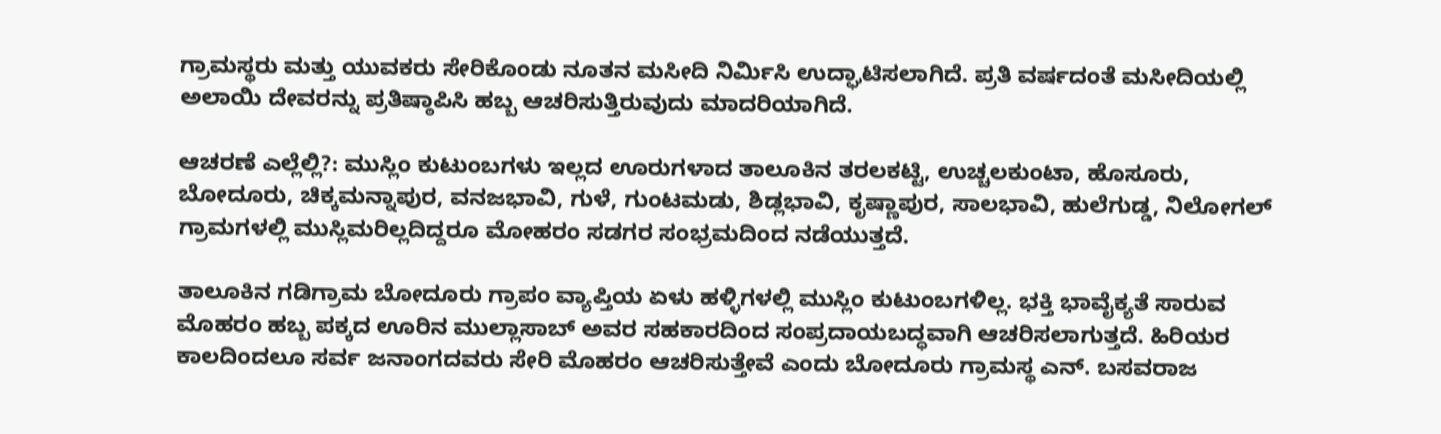ಗ್ರಾಮಸ್ಥರು ಮತ್ತು ಯುವಕರು ಸೇರಿಕೊಂಡು ನೂತನ ಮಸೀದಿ ನಿರ್ಮಿಸಿ ಉದ್ಘಾಟಿಸಲಾಗಿದೆ. ಪ್ರತಿ ವರ್ಷದಂತೆ ಮಸೀದಿಯಲ್ಲಿ ಅಲಾಯಿ ದೇವರನ್ನು ಪ್ರತಿಷ್ಠಾಪಿಸಿ ಹಬ್ಬ ಆಚರಿಸುತ್ತಿರುವುದು ಮಾದರಿಯಾಗಿದೆ.

ಆಚರಣೆ ಎಲ್ಲೆಲ್ಲಿ?: ಮುಸ್ಲಿಂ ಕುಟುಂಬಗಳು ಇಲ್ಲದ ಊರುಗಳಾದ ತಾಲೂಕಿನ ತರಲಕಟ್ಟಿ, ಉಚ್ಚಲಕುಂಟಾ, ಹೊಸೂರು, ಬೋದೂರು, ಚಿಕ್ಕಮನ್ನಾಪುರ, ವನಜಭಾವಿ, ಗುಳೆ, ಗುಂಟಮಡು, ಶಿಡ್ಲಭಾವಿ, ಕೃಷ್ಣಾಪುರ, ಸಾಲಭಾವಿ, ಹುಲೆಗುಡ್ಡ, ನಿಲೋಗಲ್ ಗ್ರಾಮಗಳಲ್ಲಿ ಮುಸ್ಲಿಮರಿಲ್ಲದಿದ್ದರೂ ಮೋಹರಂ ಸಡಗರ ಸಂಭ್ರಮದಿಂದ ನಡೆಯುತ್ತದೆ.

ತಾಲೂಕಿನ ಗಡಿಗ್ರಾಮ ಬೋದೂರು ಗ್ರಾಪಂ ವ್ಯಾಪ್ತಿಯ ಏಳು ಹಳ್ಳಿಗಳಲ್ಲಿ ಮುಸ್ಲಿಂ ಕುಟುಂಬಗಳಿಲ್ಲ. ಭಕ್ತಿ ಭಾವೈಕ್ಯತೆ ಸಾರುವ ಮೊಹರಂ ಹಬ್ಬ ಪಕ್ಕದ ಊರಿನ ಮುಲ್ಲಾಸಾಬ್ ಅವರ ಸಹಕಾರದಿಂದ ಸಂಪ್ರದಾಯಬದ್ಧವಾಗಿ ಆಚರಿಸಲಾಗುತ್ತದೆ. ಹಿರಿಯರ ಕಾಲದಿಂದಲೂ ಸರ್ವ ಜನಾಂಗದವರು ಸೇರಿ ಮೊಹರಂ ಆಚರಿಸುತ್ತೇವೆ ಎಂದು ಬೋದೂರು ಗ್ರಾಮಸ್ಥ ಎನ್. ಬಸವರಾಜ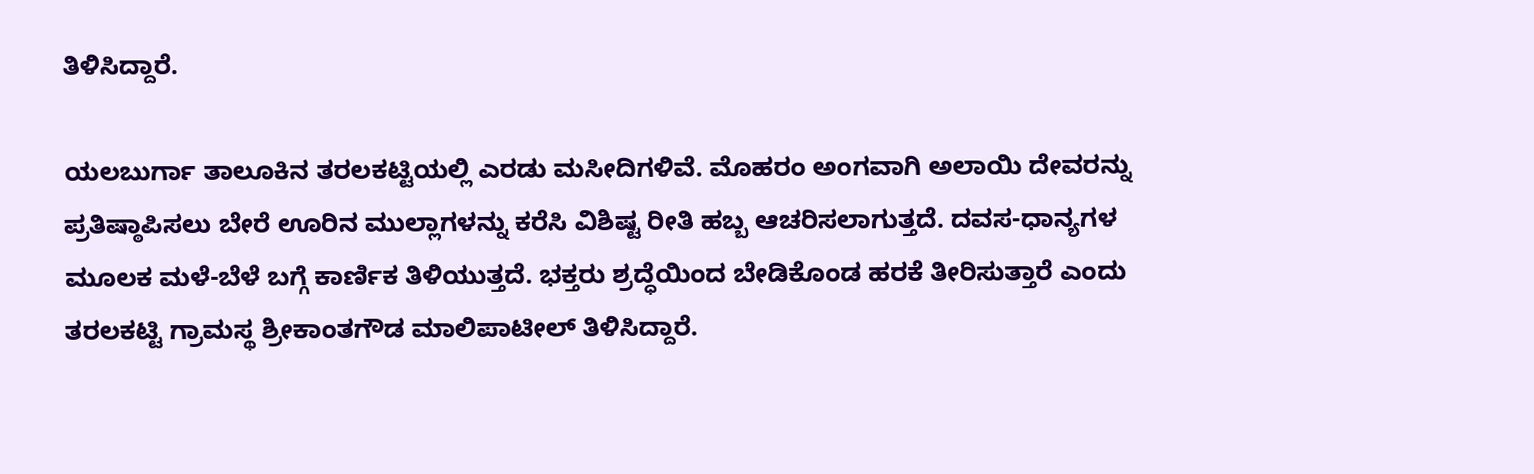ತಿಳಿಸಿದ್ದಾರೆ.

ಯಲಬುರ್ಗಾ ತಾಲೂಕಿನ ತರಲಕಟ್ಟಿಯಲ್ಲಿ ಎರಡು ಮಸೀದಿಗಳಿವೆ. ಮೊಹರಂ ಅಂಗವಾಗಿ ಅಲಾಯಿ ದೇವರನ್ನು ಪ್ರತಿಷ್ಠಾಪಿಸಲು ಬೇರೆ ಊರಿನ ಮುಲ್ಲಾಗಳನ್ನು ಕರೆಸಿ ವಿಶಿಷ್ಟ ರೀತಿ ಹಬ್ಬ ಆಚರಿಸಲಾಗುತ್ತದೆ. ದವಸ-ಧಾನ್ಯಗಳ ಮೂಲಕ ಮಳೆ-ಬೆಳೆ ಬಗ್ಗೆ ಕಾರ್ಣಿಕ ತಿಳಿಯುತ್ತದೆ. ಭಕ್ತರು ಶ್ರದ್ಧೆಯಿಂದ ಬೇಡಿಕೊಂಡ ಹರಕೆ ತೀರಿಸುತ್ತಾರೆ ಎಂದು ತರಲಕಟ್ಟಿ ಗ್ರಾಮಸ್ಥ ಶ್ರೀಕಾಂತಗೌಡ ಮಾಲಿಪಾಟೀಲ್ ತಿಳಿಸಿದ್ದಾರೆ.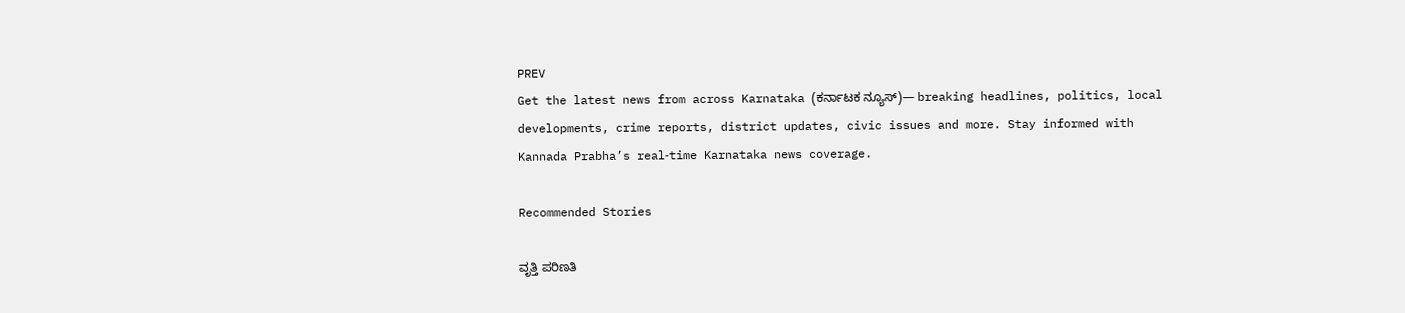PREV
Get the latest news from across Karnataka (ಕರ್ನಾಟಕ ನ್ಯೂಸ್)— breaking headlines, politics, local developments, crime reports, district updates, civic issues and more. Stay informed with Kannada Prabha’s real‑time Karnataka news coverage.

Recommended Stories

ವೃತ್ತಿ ಪರಿಣತಿ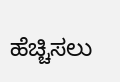ಹೆಚ್ಚಿಸಲು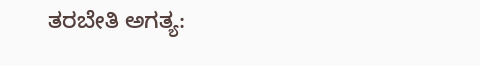ತರಬೇತಿ ಅಗತ್ಯ: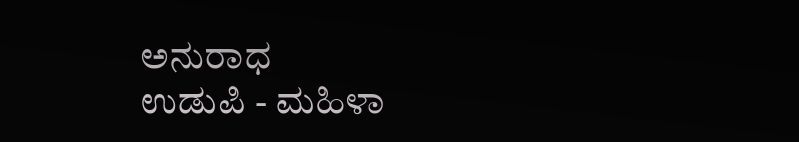ಅನುರಾಧ
ಉಡುಪಿ - ಮಹಿಳಾ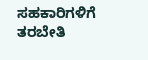ಸಹಕಾರಿಗಳಿಗೆ ತರಬೇತಿ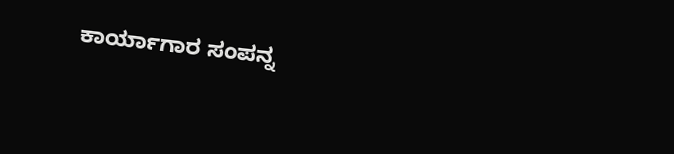ಕಾರ್ಯಾಗಾರ ಸಂಪನ್ನ